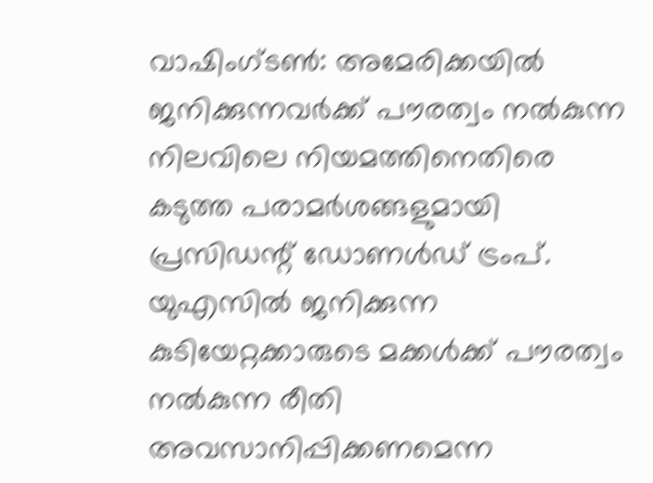വാഷിംഗ്ടൺ: അമേരിക്കയിൽ ജനിക്കുന്നവർക്ക് പൗരത്വം നൽകുന്ന നിലവിലെ നിയമത്തിനെതിരെ കടുത്ത പരാമർശങ്ങളുമായി പ്രസിഡന്റ് ഡോണൾഡ് ട്രംപ്. യുഎസിൽ ജനിക്കുന്ന കുടിയേറ്റക്കാരുടെ മക്കൾക്ക് പൗരത്വം നൽകുന്ന രീതി അവസാനിപ്പിക്കണമെന്ന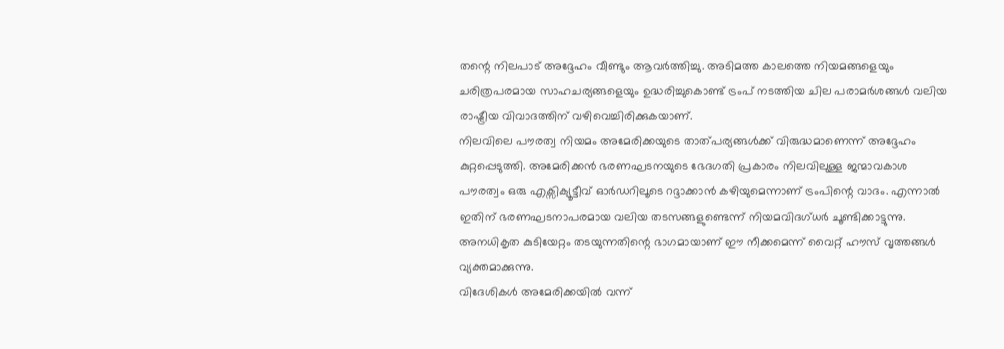തന്റെ നിലപാട് അദ്ദേഹം വീണ്ടും ആവർത്തിച്ചു. അടിമത്ത കാലത്തെ നിയമങ്ങളെയും ചരിത്രപരമായ സാഹചര്യങ്ങളെയും ഉദ്ധരിച്ചുകൊണ്ട് ട്രംപ് നടത്തിയ ചില പരാമർശങ്ങൾ വലിയ രാഷ്ട്രീയ വിവാദത്തിന് വഴിവെച്ചിരിക്കുകയാണ്.
നിലവിലെ പൗരത്വ നിയമം അമേരിക്കയുടെ താത്പര്യങ്ങൾക്ക് വിരുദ്ധമാണെന്ന് അദ്ദേഹം കുറ്റപ്പെടുത്തി. അമേരിക്കൻ ഭരണഘടനയുടെ ഭേദഗതി പ്രകാരം നിലവിലുള്ള ജന്മാവകാശ പൗരത്വം ഒരു എക്സിക്യൂട്ടീവ് ഓർഡറിലൂടെ റദ്ദാക്കാൻ കഴിയുമെന്നാണ് ട്രംപിന്റെ വാദം. എന്നാൽ ഇതിന് ഭരണഘടനാപരമായ വലിയ തടസങ്ങളുണ്ടെന്ന് നിയമവിദഗ്ധർ ചൂണ്ടിക്കാട്ടുന്നു. അനധികൃത കുടിയേറ്റം തടയുന്നതിന്റെ ഭാഗമായാണ് ഈ നീക്കമെന്ന് വൈറ്റ് ഹൗസ് വൃത്തങ്ങൾ വ്യക്തമാക്കുന്നു.
വിദേശികൾ അമേരിക്കയിൽ വന്ന്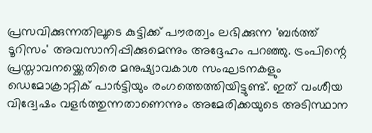പ്രസവിക്കുന്നതിലൂടെ കുട്ടിക്ക് പൗരത്വം ലഭിക്കുന്ന 'ബർത്ത് ടൂറിസം' അവസാനിപ്പിക്കുമെന്നും അദ്ദേഹം പറഞ്ഞു. ട്രംപിന്റെ പ്രസ്താവനയ്ക്കെതിരെ മനുഷ്യാവകാശ സംഘടനകളും ഡെമോക്രാറ്റിക് പാർട്ടിയും രംഗത്തെത്തിയിട്ടുണ്ട്. ഇത് വംശീയ വിദ്വേഷം വളർത്തുന്നതാണെന്നും അമേരിക്കയുടെ അടിസ്ഥാന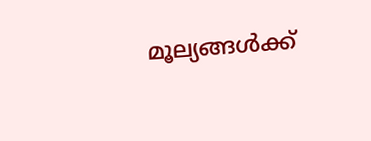മൂല്യങ്ങൾക്ക്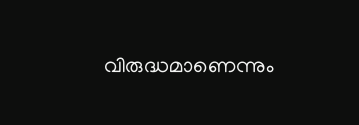വിരുദ്ധമാണെന്നും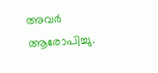അവർ ആരോപിച്ചു.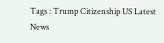Tags : Trump Citizenship US Latest News